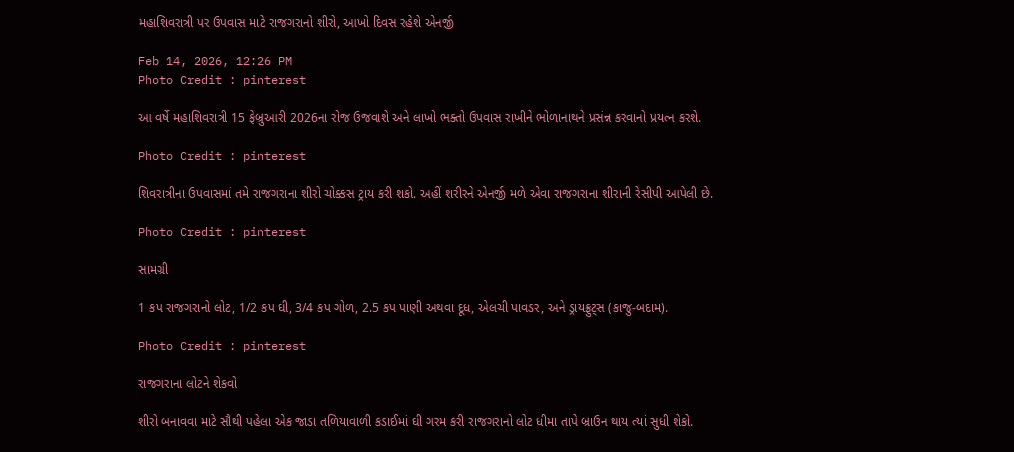મહાશિવરાત્રી પર ઉપવાસ માટે રાજગરાનો શીરો, આખો દિવસ રહેશે એનર્જી

Feb 14, 2026, 12:26 PM
Photo Credit : pinterest

આ વર્ષે મહાશિવરાત્રી 15 ફેબ્રુઆરી 2026ના રોજ ઉજવાશે અને લાખો ભક્તો ઉપવાસ રાખીને ભોળાનાથને પ્રસંન્ન કરવાનો પ્રયત્ન કરશે.

Photo Credit : pinterest

શિવરાત્રીના ઉપવાસમાં તમે રાજગરાના શીરો ચોક્કસ ટ્રાય કરી શકો. અહીં શરીરને એનર્જી મળે એવા રાજગરાના શીરાની રેસીપી આપેલી છે.

Photo Credit : pinterest

સામગ્રી

1 કપ રાજગરાનો લોટ, 1/2 કપ ઘી, 3/4 કપ ગોળ, 2.5 કપ પાણી અથવા દૂધ, એલચી પાવડર, અને ડ્રાયફ્રુટ્સ (કાજુ-બદામ).

Photo Credit : pinterest

રાજગરાના લોટને શેકવો

શીરો બનાવવા માટે સૌથી પહેલા એક જાડા તળિયાવાળી કડાઈમાં ઘી ગરમ કરી રાજગરાનો લોટ ધીમા તાપે બ્રાઉન થાય ત્યાં સુધી શેકો.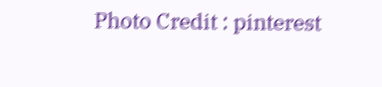Photo Credit : pinterest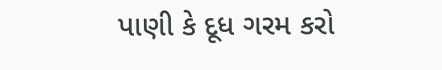પાણી કે દૂધ ગરમ કરો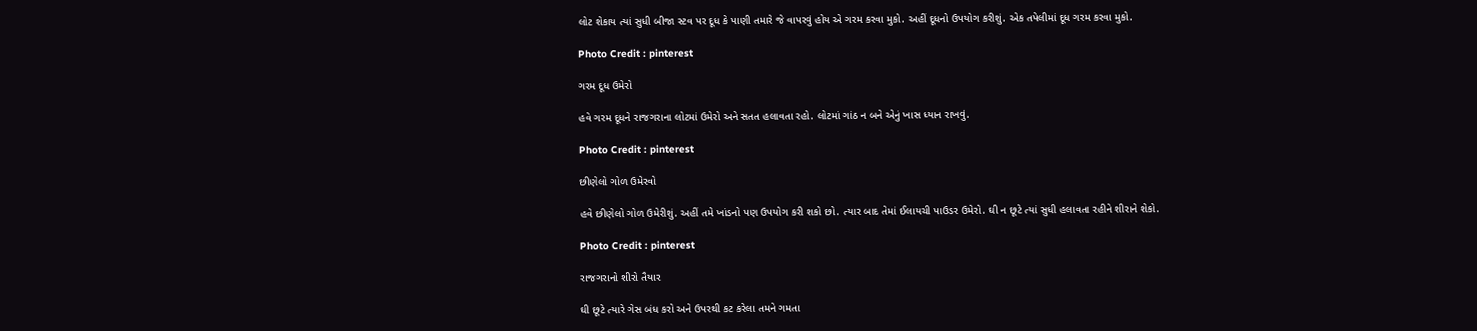લોટ શેકાય ત્યાં સુધી બીજા સ્ટવ પર દૂધ કે પાણી તમારે જે વાપરવું હોય એ ગરમ કરવા મુકો. અહીં દૂધનો ઉપયોગ કરીશું. એક તપેલીમાં દૂધ ગરમ કરવા મુકો.

Photo Credit : pinterest

ગરમ દૂધ ઉમેરો

હવે ગરમ દૂધને રાજગરાના લોટમાં ઉમેરો અને સતત હલાવતા રહો. લોટમાં ગાંઠ ન બને એનું ખાસ ધ્યાન રાખવું.

Photo Credit : pinterest

છીણેલો ગોળ ઉમેરવો

હવે છીણેલો ગોળ ઉમેરીશું. અહીં તમે ખાંડનો પણ ઉપયોગ કરી શકો છો. ત્યાર બાદ તેમાં ઈલાયચી પાઉડર ઉમેરો. ઘી ન છૂટે ત્યાં સુધી હલાવતા રહીને શીરાને શેકો.

Photo Credit : pinterest

રાજગરાનો શીરો તૈયાર

ઘી છૂટે ત્યારે ગેસ બંધ કરો અને ઉપરથી કટ કરેલા તમને ગમતા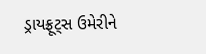ડ્રાયફ્રૂટ્સ ઉમેરીને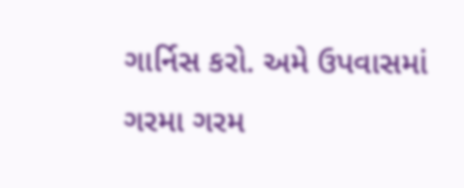ગાર્નિસ કરો. અમે ઉપવાસમાં ગરમા ગરમ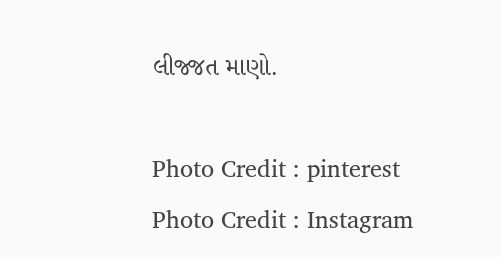લીજ્જત માણો.

Photo Credit : pinterest
Photo Credit : Instagram